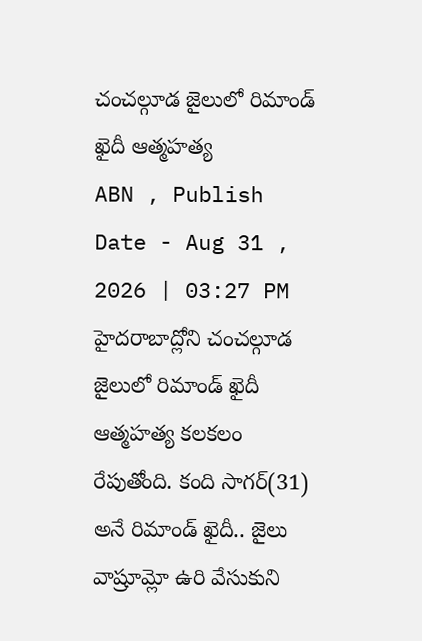చంచల్గూడ జైలులో రిమాండ్ ఖైదీ ఆత్మహత్య
ABN , Publish Date - Aug 31 , 2026 | 03:27 PM
హైదరాబాద్లోని చంచల్గూడ జైలులో రిమాండ్ ఖైదీ ఆత్మహత్య కలకలం రేపుతోంది. కంది సాగర్(31) అనే రిమాండ్ ఖైదీ.. జైలు వాష్రూమ్లో ఉరి వేసుకుని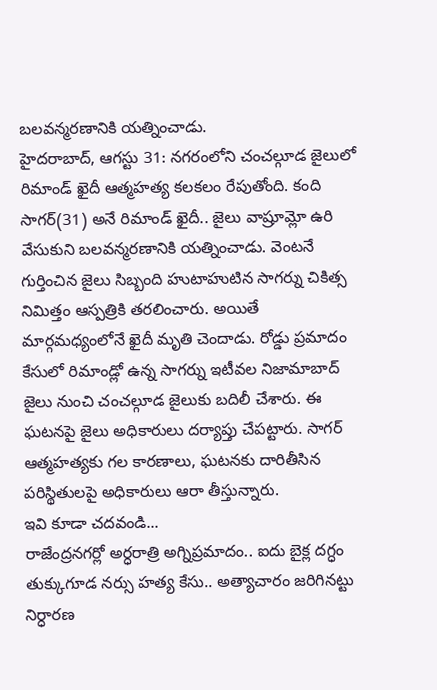బలవన్మరణానికి యత్నించాడు.
హైదరాబాద్, ఆగస్టు 31: నగరంలోని చంచల్గూడ జైలులో రిమాండ్ ఖైదీ ఆత్మహత్య కలకలం రేపుతోంది. కంది సాగర్(31) అనే రిమాండ్ ఖైదీ.. జైలు వాష్రూమ్లో ఉరి వేసుకుని బలవన్మరణానికి యత్నించాడు. వెంటనే గుర్తించిన జైలు సిబ్బంది హుటాహుటిన సాగర్ను చికిత్స నిమిత్తం ఆస్పత్రికి తరలించారు. అయితే మార్గమధ్యంలోనే ఖైదీ మృతి చెందాడు. రోడ్డు ప్రమాదం కేసులో రిమాండ్లో ఉన్న సాగర్ను ఇటీవల నిజామాబాద్ జైలు నుంచి చంచల్గూడ జైలుకు బదిలీ చేశారు. ఈ ఘటనపై జైలు అధికారులు దర్యాప్తు చేపట్టారు. సాగర్ ఆత్మహత్యకు గల కారణాలు, ఘటనకు దారితీసిన పరిస్థితులపై అధికారులు ఆరా తీస్తున్నారు.
ఇవి కూడా చదవండి...
రాజేంద్రనగర్లో అర్ధరాత్రి అగ్నిప్రమాదం.. ఐదు బైక్ల దగ్ధం
తుక్కుగూడ నర్సు హత్య కేసు.. అత్యాచారం జరిగినట్టు నిర్ధారణ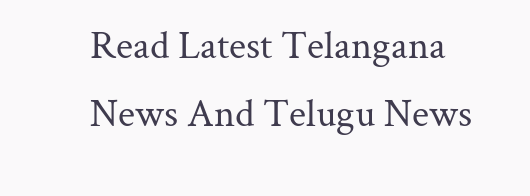Read Latest Telangana News And Telugu News